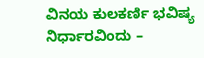ವಿನಯ ಕುಲಕರ್ಣಿ ಭವಿಷ್ಯ ನಿರ್ಧಾರವಿಂದು –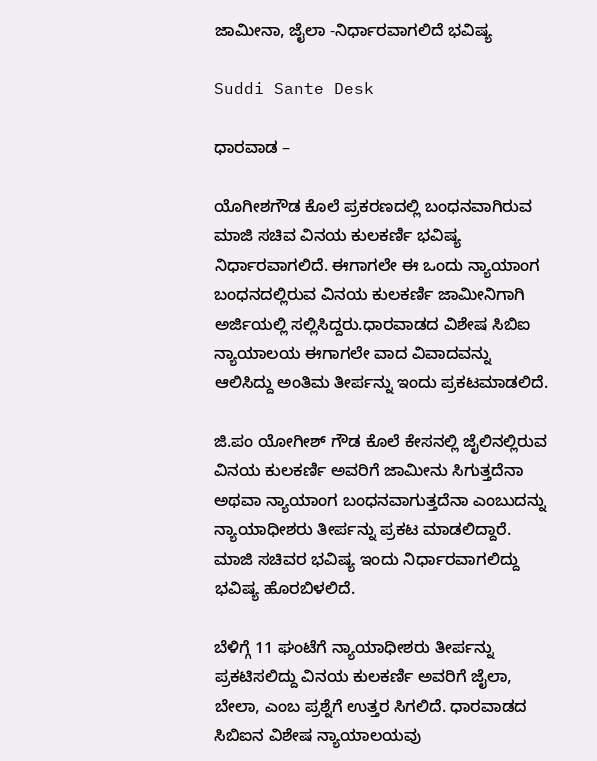ಜಾಮೀನಾ, ಜೈಲಾ -ನಿರ್ಧಾರವಾಗಲಿದೆ ಭವಿಷ್ಯ

Suddi Sante Desk

ಧಾರವಾಡ –

ಯೊಗೀಶಗೌಡ ಕೊಲೆ ಪ್ರಕರಣದಲ್ಲಿ ಬಂಧನವಾಗಿರುವ ಮಾಜಿ ಸಚಿವ ವಿನಯ ಕುಲಕರ್ಣಿ ಭವಿಷ್ಯ ನಿರ್ಧಾರವಾಗಲಿದೆ. ಈಗಾಗಲೇ ಈ ಒಂದು ನ್ಯಾಯಾಂಗ ಬಂಧನದಲ್ಲಿರುವ ವಿನಯ ಕುಲಕರ್ಣಿ ಜಾಮೀನಿಗಾಗಿ ಅರ್ಜಿಯಲ್ಲಿ ಸಲ್ಲಿಸಿದ್ದರು.ಧಾರವಾಡದ ವಿಶೇಷ ಸಿಬಿಐ ನ್ಯಾಯಾಲಯ ಈಗಾಗಲೇ ವಾದ ವಿವಾದವನ್ನು ಆಲಿಸಿದ್ದು ಅಂತಿಮ ತೀರ್ಪನ್ನು ಇಂದು ಪ್ರಕಟಮಾಡಲಿದೆ.

ಜಿ.ಪಂ ಯೋಗೀಶ್ ಗೌಡ ಕೊಲೆ ಕೇಸನಲ್ಲಿ ಜೈಲಿನಲ್ಲಿರುವ ವಿನಯ ಕುಲಕರ್ಣಿ ಅವರಿಗೆ ಜಾಮೀನು ಸಿಗುತ್ತದೆನಾ ಅಥವಾ ನ್ಯಾಯಾಂಗ ಬಂಧನವಾಗುತ್ತದೆನಾ ಎಂಬುದನ್ನು ನ್ಯಾಯಾಧೀಶರು ತೀರ್ಪನ್ನು ಪ್ರಕಟ ಮಾಡಲಿದ್ದಾರೆ. ಮಾಜಿ ಸಚಿವರ ಭವಿಷ್ಯ ಇಂದು ನಿರ್ಧಾರವಾಗಲಿದ್ದು ಭವಿಷ್ಯ ಹೊರಬಿಳಲಿದೆ.

ಬೆಳಿಗ್ಗೆ 11 ಘಂಟೆಗೆ ನ್ಯಾಯಾಧೀಶರು ತೀರ್ಪನ್ನು ಪ್ರಕಟಿಸಲಿದ್ದು ವಿನಯ ಕುಲಕರ್ಣಿ ಅವರಿಗೆ ಜೈಲಾ, ಬೇಲಾ, ಎಂಬ ಪ್ರಶ್ನೆಗೆ ಉತ್ತರ ಸಿಗಲಿದೆ. ಧಾರವಾಡದ ಸಿಬಿಐನ ವಿಶೇಷ ನ್ಯಾಯಾಲಯವು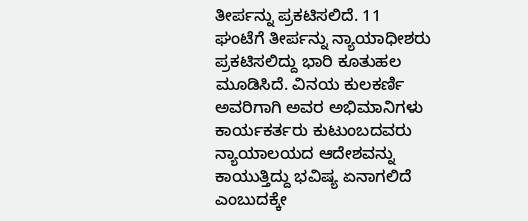ತೀರ್ಪನ್ನು ಪ್ರಕಟಿಸಲಿದೆ. 11 ಘಂಟೆಗೆ ತೀರ್ಪನ್ನು ನ್ಯಾಯಾಧೀಶರು ಪ್ರಕಟಿಸಲಿದ್ದು ಭಾರಿ ಕೂತುಹಲ ಮೂಡಿಸಿದೆ. ವಿನಯ ಕುಲಕರ್ಣಿ ಅವರಿಗಾಗಿ ಅವರ ಅಭಿಮಾನಿಗಳು ಕಾರ್ಯಕರ್ತರು ಕುಟುಂಬದವರು ನ್ಯಾಯಾಲಯದ ಆದೇಶವನ್ನು ಕಾಯುತ್ತಿದ್ದು ಭವಿಷ್ಯ ಏನಾಗಲಿದೆ ಎಂಬುದಕ್ಕೇ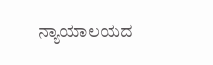ನ್ಯಾಯಾಲಯದ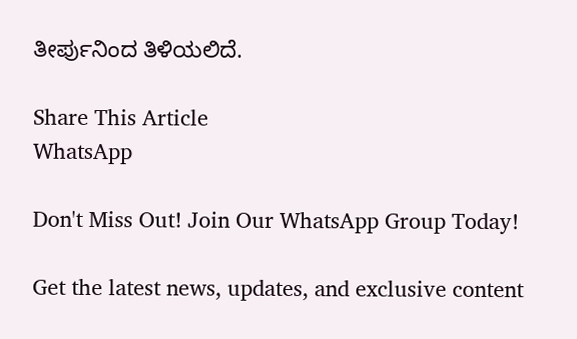ತೀರ್ಪುನಿಂದ ತಿಳಿಯಲಿದೆ.

Share This Article
WhatsApp

Don't Miss Out! Join Our WhatsApp Group Today!

Get the latest news, updates, and exclusive content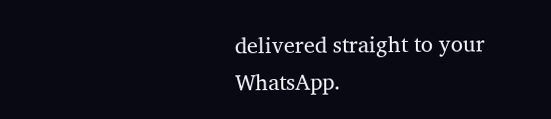delivered straight to your WhatsApp.